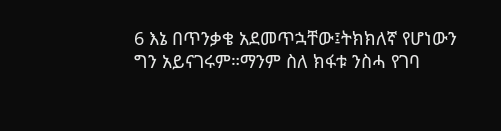6 እኔ በጥንቃቄ አደመጥኋቸው፤ትክክለኛ የሆነውን ግን አይናገሩም።ማንም ስለ ክፋቱ ንስሓ የገባ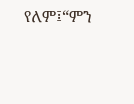የለም፤“ምን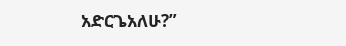አድርጌአለሁ?”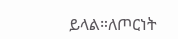ይላል።ለጦርነት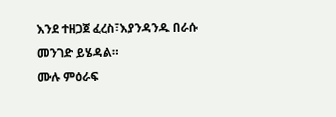እንደ ተዘጋጀ ፈረስ፣እያንዳንዱ በራሱ መንገድ ይሄዳል።
ሙሉ ምዕራፍ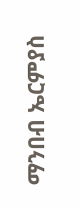ማንበብ ኤርምያስ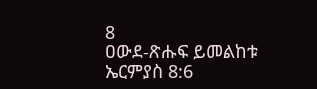8
ዐውደ-ጽሑፍ ይመልከቱ ኤርምያስ 8:6